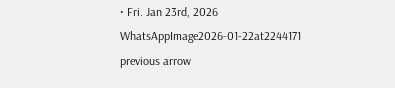• Fri. Jan 23rd, 2026
WhatsAppImage2026-01-22at2244171
previous arrow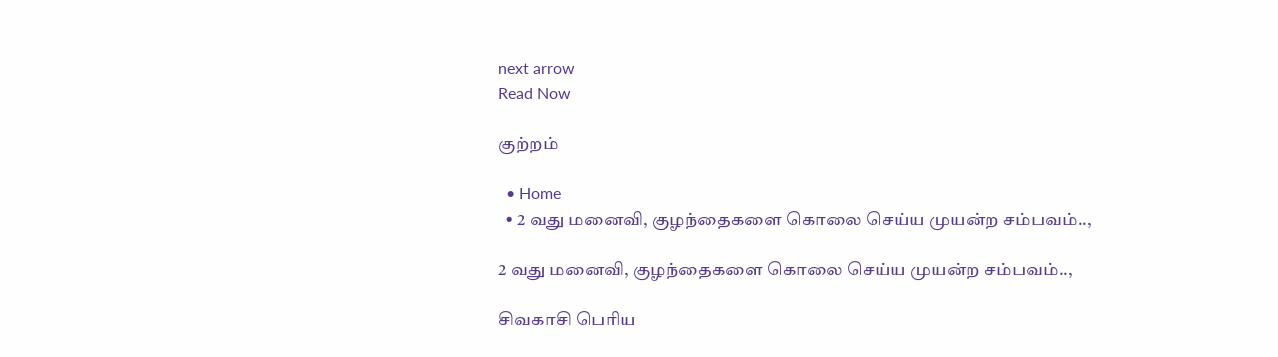next arrow
Read Now

குற்றம்

  • Home
  • 2 வது மனைவி, குழந்தைகளை கொலை செய்ய முயன்ற சம்பவம்..,

2 வது மனைவி, குழந்தைகளை கொலை செய்ய முயன்ற சம்பவம்..,

சிவகாசி பெரிய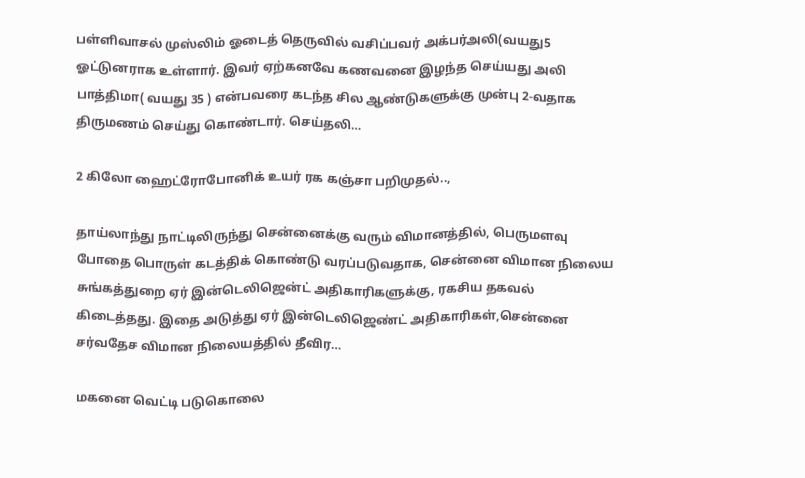பள்ளிவாசல் முஸ்லிம் ஓடைத் தெருவில் வசிப்பவர் அக்பர்அலி(வயது5 ஓட்டுனராக உள்ளார். இவர் ஏற்கனவே கணவனை இழந்த செய்யது அலி பாத்திமா( வயது 35 ) என்பவரை கடந்த சில ஆண்டுகளுக்கு முன்பு 2-வதாக திருமணம் செய்து கொண்டார். செய்தலி…

2 கிலோ ஹைட்ரோபோனிக் உயர் ரக கஞ்சா பறிமுதல்..,

தாய்லாந்து நாட்டிலிருந்து சென்னைக்கு வரும் விமானத்தில், பெருமளவு போதை பொருள் கடத்திக் கொண்டு வரப்படுவதாக, சென்னை விமான நிலைய சுங்கத்துறை ஏர் இன்டெலிஜென்ட் அதிகாரிகளுக்கு, ரகசிய தகவல் கிடைத்தது. இதை அடுத்து ஏர் இன்டெலிஜெண்ட் அதிகாரிகள்,சென்னை சர்வதேச விமான நிலையத்தில் தீவிர…

மகனை வெட்டி படுகொலை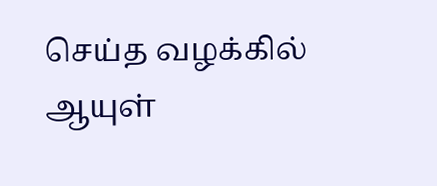செய்த வழக்கில் ஆயுள்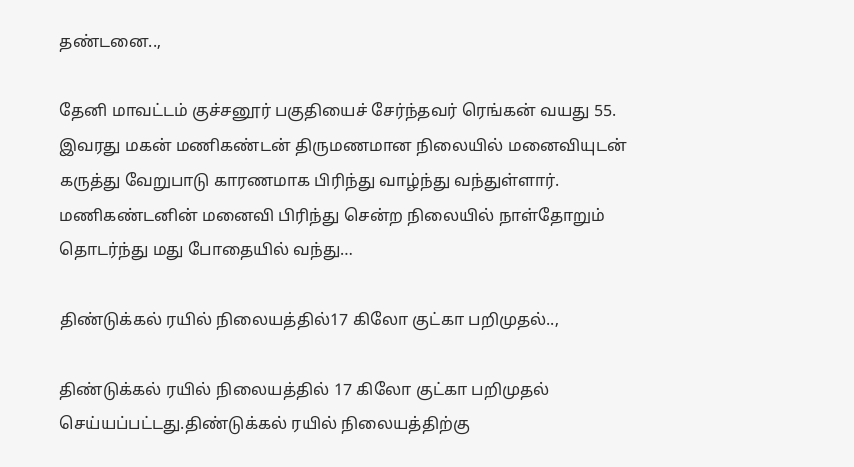தண்டனை..,

தேனி மாவட்டம் குச்சனூர் பகுதியைச் சேர்ந்தவர் ரெங்கன் வயது 55. இவரது மகன் மணிகண்டன் திருமணமான நிலையில் மனைவியுடன் கருத்து வேறுபாடு காரணமாக பிரிந்து வாழ்ந்து வந்துள்ளார். மணிகண்டனின் மனைவி பிரிந்து சென்ற நிலையில் நாள்தோறும் தொடர்ந்து மது போதையில் வந்து…

திண்டுக்கல் ரயில் நிலையத்தில்17 கிலோ குட்கா பறிமுதல்..,

திண்டுக்கல் ரயில் நிலையத்தில் 17 கிலோ குட்கா பறிமுதல் செய்யப்பட்டது.திண்டுக்கல் ரயில் நிலையத்திற்கு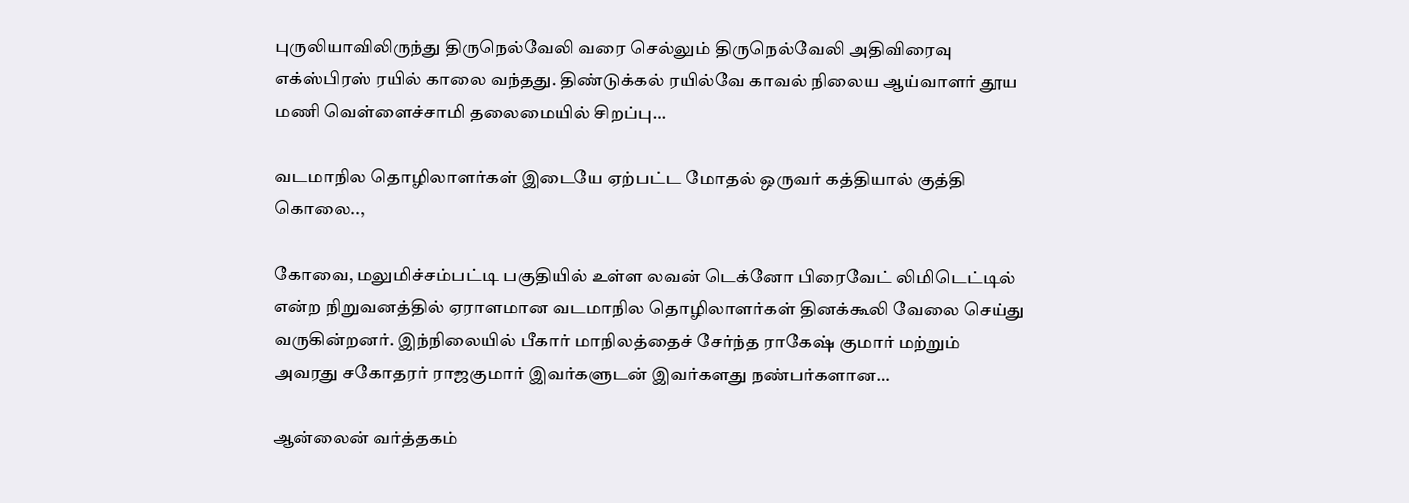புருலியாவிலிருந்து திருநெல்வேலி வரை செல்லும் திருநெல்வேலி அதிவிரைவு எக்ஸ்பிரஸ் ரயில் காலை வந்தது. திண்டுக்கல் ரயில்வே காவல் நிலைய ஆய்வாளர் தூய மணி வெள்ளைச்சாமி தலைமையில் சிறப்பு…

வடமாநில தொழிலாளர்கள் இடையே ஏற்பட்ட மோதல் ஒருவர் கத்தியால் குத்தி கொலை..,

கோவை, மலுமிச்சம்பட்டி பகுதியில் உள்ள லவன் டெக்னோ பிரைவேட் லிமிடெட்டில் என்ற நிறுவனத்தில் ஏராளமான வடமாநில தொழிலாளர்கள் தினக்கூலி வேலை செய்து வருகின்றனர். இந்நிலையில் பீகார் மாநிலத்தைச் சேர்ந்த ராகேஷ் குமார் மற்றும் அவரது சகோதரர் ராஜகுமார் இவர்களுடன் இவர்களது நண்பர்களான…

ஆன்லைன் வர்த்தகம்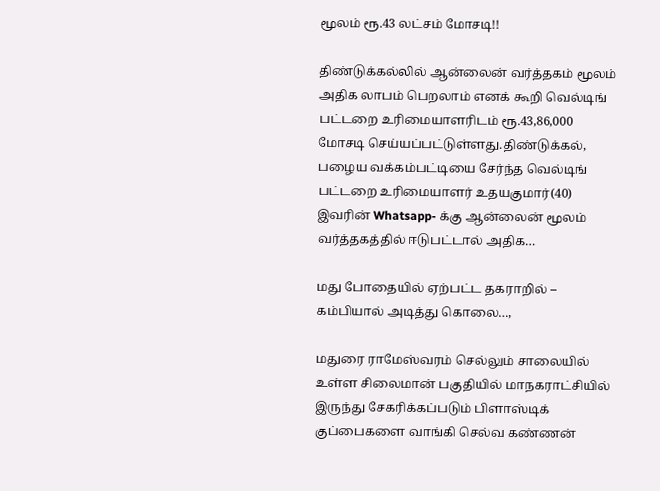மூலம் ரூ.43 லட்சம் மோசடி!!

திண்டுக்கல்லில் ஆன்லைன் வர்த்தகம் மூலம் அதிக லாபம் பெறலாம் எனக் கூறி வெல்டிங் பட்டறை உரிமையாளரிடம் ரூ.43,86,000 மோசடி செய்யப்பட்டுள்ளது.திண்டுக்கல், பழைய வக்கம்பட்டியை சேர்ந்த வெல்டிங் பட்டறை உரிமையாளர் உதயகுமார்(40) இவரின் Whatsapp- க்கு ஆன்லைன் மூலம் வர்த்தகத்தில் ஈடுபட்டால் அதிக…

மது போதையில் ஏற்பட்ட தகராறில் – கம்பியால் அடித்து கொலை…,

மதுரை ராமேஸ்வரம் செல்லும் சாலையில் உள்ள சிலைமான் பகுதியில் மாநகராட்சியில் இருந்து சேகரிக்கப்படும் பிளாஸ்டிக் குப்பைகளை வாங்கி செல்வ கண்ணன்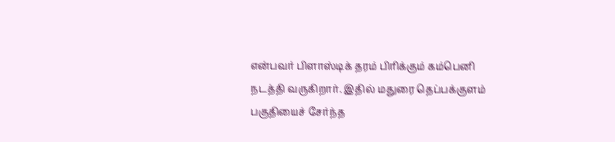என்பவர் பிளாஸ்டிக் தரம் பிரிக்கும் கம்பெனி நடத்தி வருகிறார். இதில் மதுரை தெப்பக்குளம் பகுதியைச் சேர்ந்த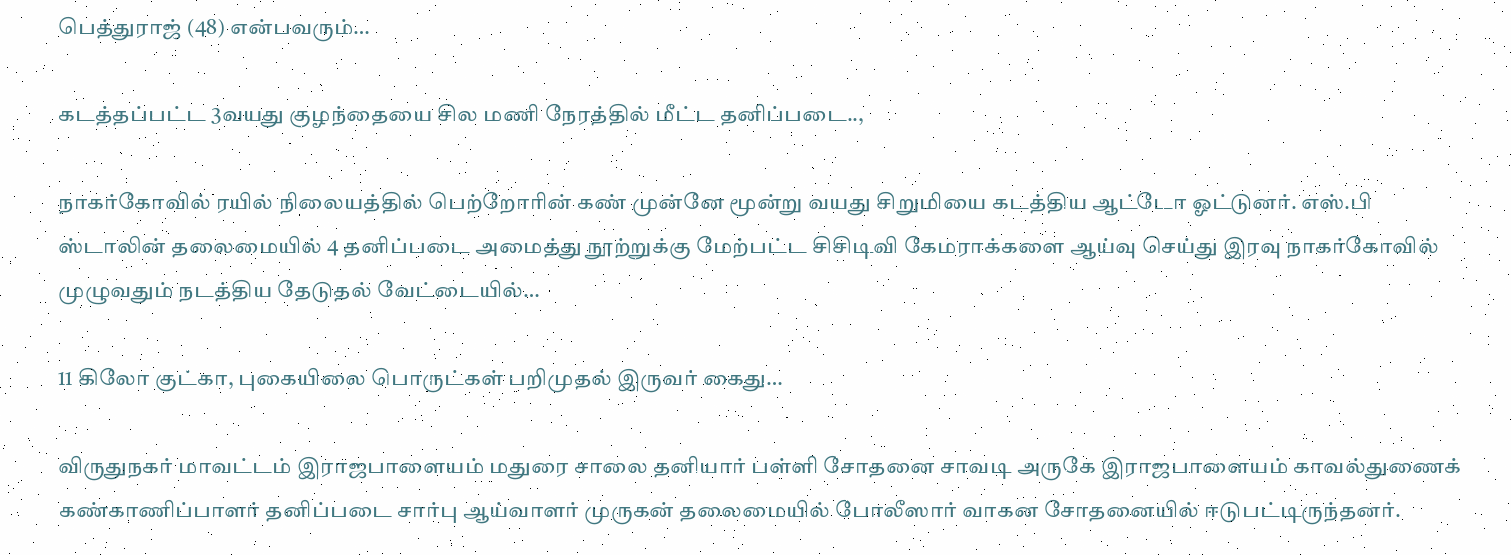பெத்துராஜ் (48) என்பவரும்…

கடத்தப்பட்ட 3வயது குழந்தையை சில மணி நேரத்தில் மீட்ட தனிப்படை..,

நாகர்கோவில் ரயில் நிலையத்தில் பெற்றோரின் கண் முன்னே மூன்று வயது சிறுமியை கடத்திய ஆட்டோ ஓட்டுனர். எஸ்.பி ஸ்டாலின் தலைமையில் 4 தனிப்படை அமைத்து நூற்றுக்கு மேற்பட்ட சிசிடிவி கேமராக்களை ஆய்வு செய்து இரவு நாகர்கோவில் முழுவதும் நடத்திய தேடுதல் வேட்டையில்…

11 கிலோ குட்கா, புகையிலை பொருட்கள் பறிமுதல் இருவர் கைது…

விருதுநகர் மாவட்டம் இராஜபாளையம் மதுரை சாலை தனியார் பள்ளி சோதனை சாவடி அருகே இராஜபாளையம் காவல்துணைக் கண்காணிப்பாளர் தனிப்படை சார்பு ஆய்வாளர் முருகன் தலைமையில் போலீஸார் வாகன சோதனையில் ஈடுபட்டிருந்தனர்.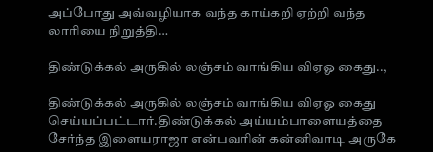அப்போது அவ்வழியாக வந்த காய்கறி ஏற்றி வந்த லாரியை நிறுத்தி…

திண்டுக்கல் அருகில் லஞ்சம் வாங்கிய விஏஓ கைது..,

திண்டுக்கல் அருகில் லஞ்சம் வாங்கிய விஏஓ கைது செய்யப்பட்டார்.திண்டுக்கல் அய்யம்பாளையத்தை சேர்ந்த இளையராஜா என்பவரின் கன்னிவாடி அருகே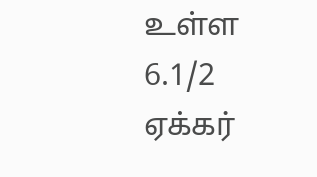உள்ள 6.1/2 ஏக்கர்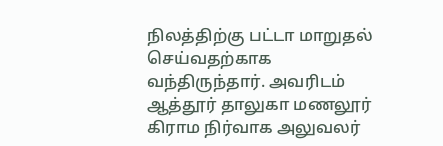நிலத்திற்கு பட்டா மாறுதல் செய்வதற்காக வந்திருந்தார். அவரிடம் ஆத்தூர் தாலுகா மணலூர் கிராம நிர்வாக அலுவலர்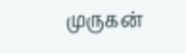முருகன்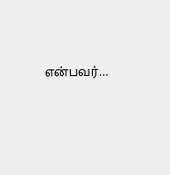என்பவர்…